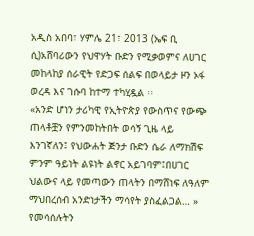አዲስ አበባ፣ ሃምሌ 21፣ 2013 (ኤፍ ቢ ሲ)አሸባሪውን የህዋሃት ቡድን የሚቃወምና ለሀገር መከላከያ ሰራዊት የድጋፍ ሰልፍ በወላይታ ዞን ኦፋ ወረዳ እና ገሱባ ከተማ ተካሂዷል ፡፡
«አንድ ሆነን ታሪካዊ የኢትዮጵያ የውስጥና የውጭ ጠላቶቿን የምንመከትበት ወሳኝ ጊዜ ላይ እንገኛለን፤ የህውሐት ጅንታ ቡድን ሴራ ለማክሽፍ ምንም ዓይነት ልዩነት ልኖር አይገባም፤በሀገር ህልውና ላይ የመጣውን ጠላትን በማሸነፍ ለዓለም ማህበረሰብ አንድነታችን ማሳየት ያስፈልጋል… » የመሳሰሉትን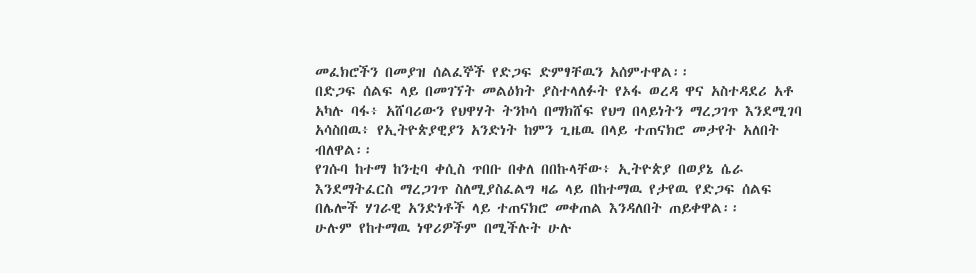መፈክሮችን በመያዝ ሰልፈኞች የድጋፍ ድምፃቸዉን አሰምተዋል፡፡
በድጋፍ ሰልፍ ላይ በመገኘት መልዕክት ያስተላለፉት የኦፋ ወረዳ ዋና አስተዳደሪ አቶ አካሉ ባፋ፥ አሸባሪውን የህዋሃት ትንኮሳ በማክሸፍ የህግ በላይነትን ማረጋገጥ እንደሚገባ አሳስበዉ፥ የኢትዮጵያዊያን አንድነት ከምን ጊዜዉ በላይ ተጠናክሮ መታየት አለበት ብለዋል፡፡
የገሱባ ከተማ ከንቲባ ቀሲስ ጥበቡ በቀለ በበኩላቸው፥ ኢትዮጵያ በወያኔ ሴራ እንደማትፈርስ ማረጋገጥ ስለሚያስፈልግ ዛሬ ላይ በከተማዉ የታየዉ የድጋፍ ሰልፍ በሌሎች ሃገራዊ አንድነቶች ላይ ተጠናክሮ መቀጠል እንዳለበት ጠይቀዋል፡፡
ሁሉም የከተማዉ ነዋሪዎችም በሚችሉት ሁሉ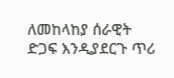ለመከላከያ ሰራዊት ድጋፍ እንዲያደርጉ ጥሪ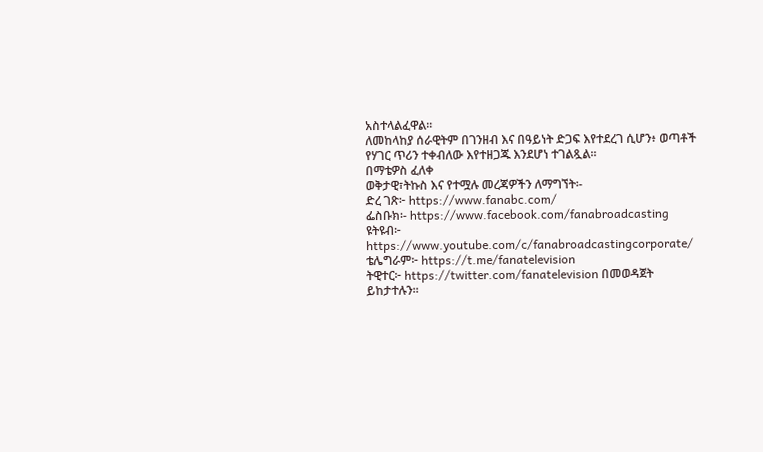አስተላልፈዋል፡፡
ለመከላከያ ሰራዊትም በገንዘብ እና በዓይነት ድጋፍ እየተደረገ ሲሆን፥ ወጣቶች የሃገር ጥሪን ተቀብለው እየተዘጋጁ እንደሆነ ተገልጿል፡፡
በማቴዎስ ፈለቀ
ወቅታዊ፣ትኩስ እና የተሟሉ መረጃዎችን ለማግኘት፡-
ድረ ገጽ፦ https://www.fanabc.com/
ፌስቡክ፡- https://www.facebook.com/fanabroadcasting
ዩትዩብ፦ https://www.youtube.com/c/fanabroadcastingcorporate/
ቴሌግራም፦ https://t.me/fanatelevision
ትዊተር፦ https://twitter.com/fanatelevision በመወዳጀት ይከታተሉን፡፡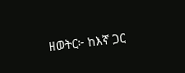ዘወትር፦ ከእኛ ጋር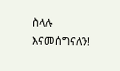ስላሉ እናመሰግናለን!